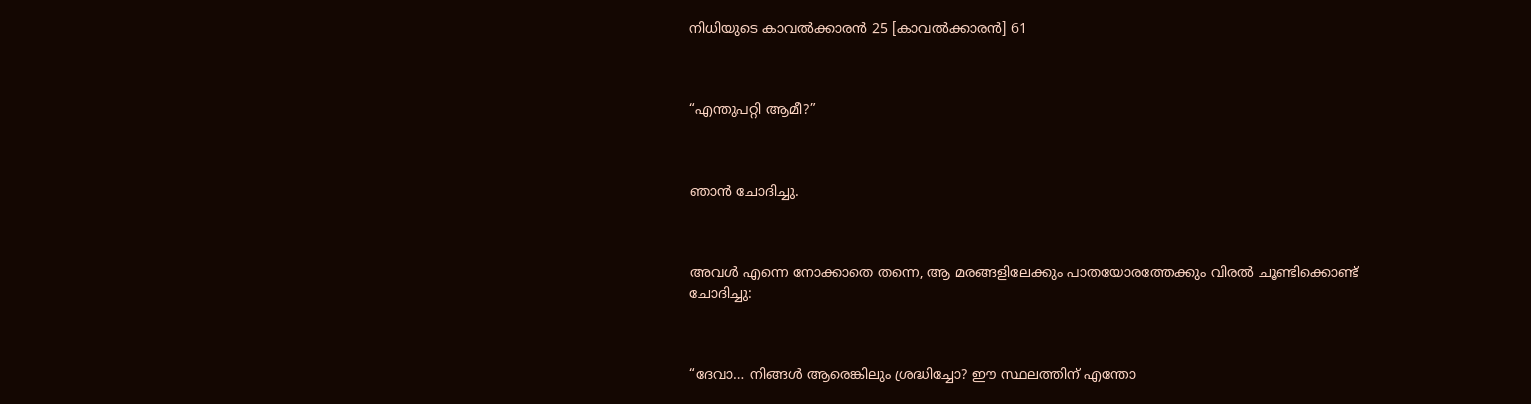നിധിയുടെ കാവൽക്കാരൻ 25 [കാവൽക്കാരൻ] 61



“എന്തുപറ്റി ആമീ?”



ഞാൻ ചോദിച്ചു.



അവൾ എന്നെ നോക്കാതെ തന്നെ, ആ മരങ്ങളിലേക്കും പാതയോരത്തേക്കും വിരൽ ചൂണ്ടിക്കൊണ്ട് ചോദിച്ചു:



“ദേവാ… നിങ്ങൾ ആരെങ്കിലും ശ്രദ്ധിച്ചോ? ഈ സ്ഥലത്തിന് എന്തോ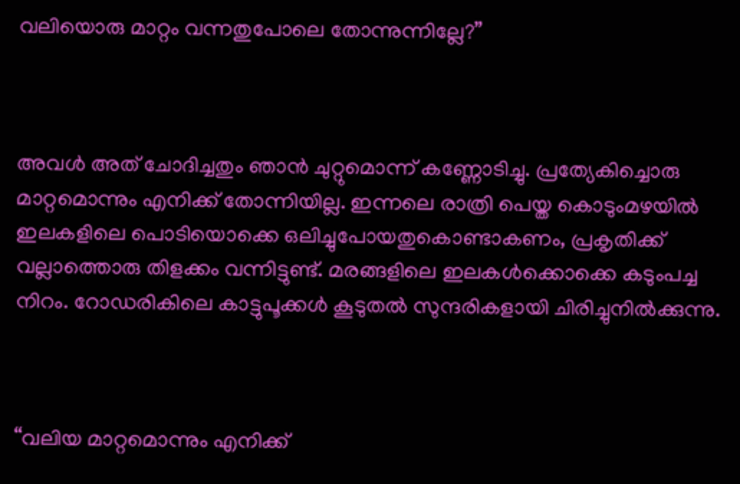വലിയൊരു മാറ്റം വന്നതുപോലെ തോന്നുന്നില്ലേ?”



അവൾ അത് ചോദിച്ചതും ഞാൻ ചുറ്റുമൊന്ന് കണ്ണോടിച്ചു. പ്രത്യേകിച്ചൊരു മാറ്റമൊന്നും എനിക്ക് തോന്നിയില്ല. ഇന്നലെ രാത്രി പെയ്ത കൊടുംമഴയിൽ ഇലകളിലെ പൊടിയൊക്കെ ഒലിച്ചുപോയതുകൊണ്ടാകണം, പ്രകൃതിക്ക് വല്ലാത്തൊരു തിളക്കം വന്നിട്ടുണ്ട്. മരങ്ങളിലെ ഇലകൾക്കൊക്കെ കടുംപച്ച നിറം. റോഡരികിലെ കാട്ടുപൂക്കൾ കൂടുതൽ സുന്ദരികളായി ചിരിച്ചുനിൽക്കുന്നു.



“വലിയ മാറ്റമൊന്നും എനിക്ക്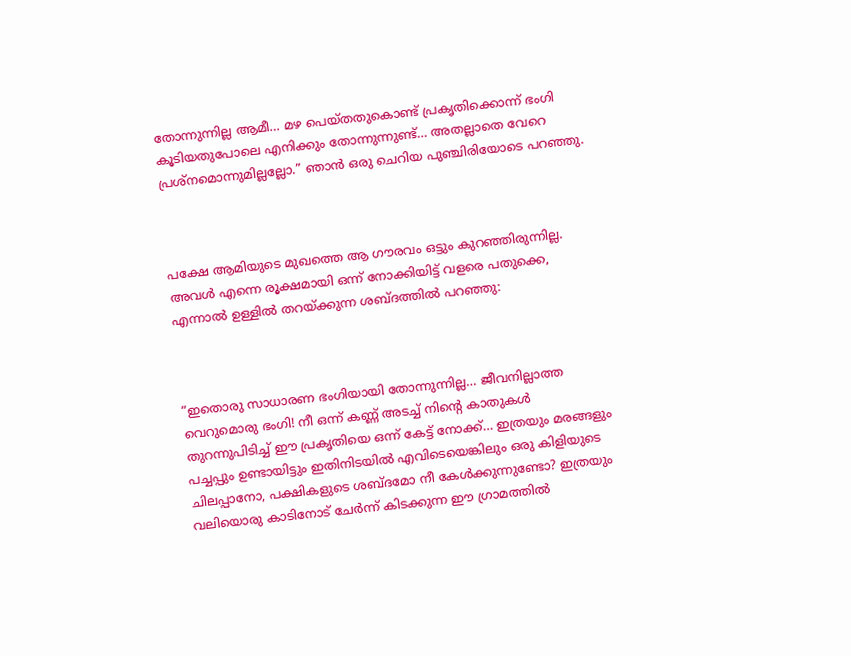തോന്നുന്നില്ല ആമീ… മഴ പെയ്തതുകൊണ്ട് പ്രകൃതിക്കൊന്ന് ഭംഗി കൂടിയതുപോലെ എനിക്കും തോന്നുന്നുണ്ട്… അതല്ലാതെ വേറെ പ്രശ്നമൊന്നുമില്ലല്ലോ.” ഞാൻ ഒരു ചെറിയ പുഞ്ചിരിയോടെ പറഞ്ഞു.



പക്ഷേ ആമിയുടെ മുഖത്തെ ആ ഗൗരവം ഒട്ടും കുറഞ്ഞിരുന്നില്ല. അവൾ എന്നെ രൂക്ഷമായി ഒന്ന് നോക്കിയിട്ട് വളരെ പതുക്കെ, എന്നാൽ ഉള്ളിൽ തറയ്ക്കുന്ന ശബ്ദത്തിൽ പറഞ്ഞു:



“ഇതൊരു സാധാരണ ഭംഗിയായി തോന്നുന്നില്ല… ജീവനില്ലാത്ത വെറുമൊരു ഭംഗി! നീ ഒന്ന് കണ്ണ് അടച്ച് നിന്റെ കാതുകൾ തുറന്നുപിടിച്ച് ഈ പ്രകൃതിയെ ഒന്ന് കേട്ട് നോക്ക്… ഇത്രയും മരങ്ങളും പച്ചപ്പും ഉണ്ടായിട്ടും ഇതിനിടയിൽ എവിടെയെങ്കിലും ഒരു കിളിയുടെ ചിലപ്പാനോ, പക്ഷികളുടെ ശബ്ദമോ നീ കേൾക്കുന്നുണ്ടോ? ഇത്രയും വലിയൊരു കാടിനോട് ചേർന്ന് കിടക്കുന്ന ഈ ഗ്രാമത്തിൽ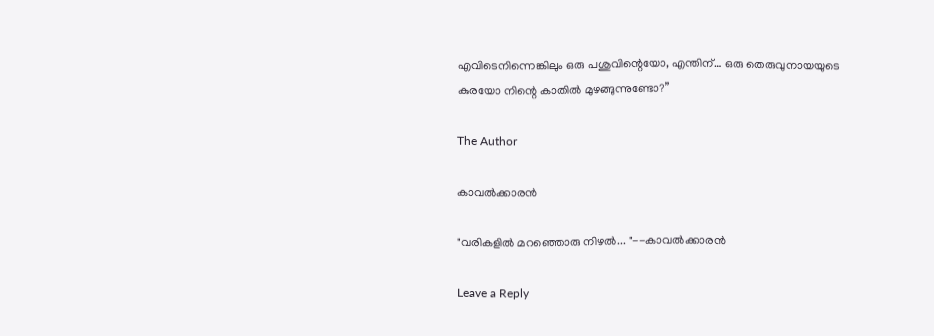എവിടെനിന്നെങ്കിലും ഒരു പശുവിന്റെയോ, എന്തിന്… ഒരു തെരുവുനായയുടെ കുരയോ നിന്റെ കാതിൽ മുഴങ്ങുന്നുണ്ടോ?”

The Author

കാവൽക്കാരൻ

"വരികളിൽ മറഞ്ഞൊരു നിഴൽ... "--കാവൽക്കാരൻ

Leave a Reply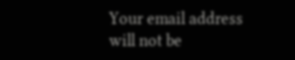Your email address will not be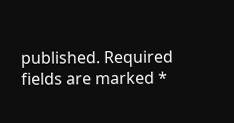published. Required fields are marked *